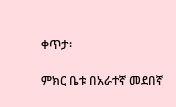ቀጥታ፡

ምክር ቤቱ በአራተኛ መደበኛ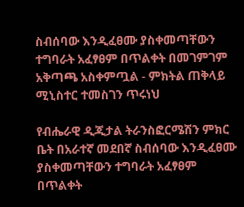ስብሰባው እንዲፈፀሙ ያስቀመጣቸውን ተግባራት አፈፃፀም በጥልቀት በመገምገም አቅጣጫ አስቀምጧል - ምክትል ጠቅላይ ሚኒስተር ተመስገን ጥሩነህ

የብሔራዊ ዲጂታል ትራንስፎርሜሽን ምክር ቤት በአራተኛ መደበኛ ስብሰባው እንዲፈፀሙ ያስቀመጣቸውን ተግባራት አፈፃፀም በጥልቀት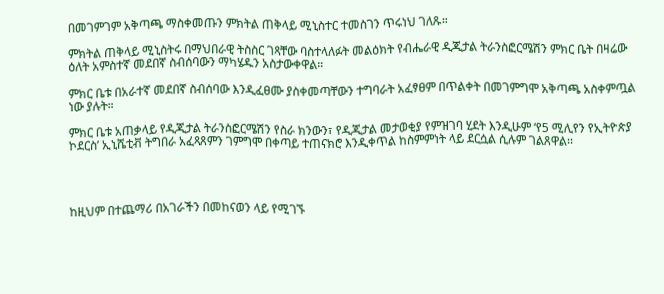በመገምገም አቅጣጫ ማስቀመጡን ምክትል ጠቅላይ ሚኒስተር ተመስገን ጥሩነህ ገለጹ።

ምክትል ጠቅላይ ሚኒስትሩ በማህበራዊ ትስስር ገጻቸው ባስተላለፉት መልዕክት የብሔራዊ ዲጂታል ትራንስፎርሜሽን ምክር ቤት በዛሬው ዕለት አምስተኛ መደበኛ ስብሰባውን ማካሄዱን አስታውቀዋል።

ምክር ቤቱ በአራተኛ መደበኛ ስብሰባው እንዲፈፀሙ ያስቀመጣቸውን ተግባራት አፈፃፀም በጥልቀት በመገምግሞ አቅጣጫ አስቀምጧል ነው ያሉት።

ምክር ቤቱ አጠቃላይ የዲጂታል ትራንስፎርሜሽን የስራ ክንውን፣ የዲጂታል መታወቂያ የምዝገባ ሂደት እንዲሁም ‘የ5 ሚሊየን የኢትዮጵያ ኮደርስ’ ኢኒሼቲቭ ትግበራ አፈጻጸምን ገምግሞ በቀጣይ ተጠናክሮ እንዲቀጥል ከስምምነት ላይ ደርሷል ሲሉም ገልጸዋል፡፡




ከዚህም በተጨማሪ በአገራችን በመከናወን ላይ የሚገኙ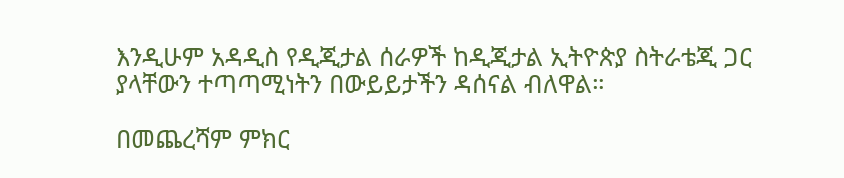እንዲሁም አዳዲስ የዲጂታል ሰራዎች ከዲጂታል ኢትዮጵያ ስትራቴጂ ጋር ያላቸውን ተጣጣሚነትን በውይይታችን ዳሰናል ብለዋል።

በመጨረሻም ምክር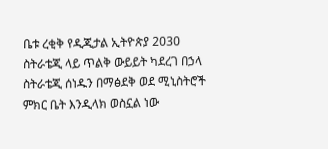ቤቱ ረቂቅ የዲጂታል ኢትዮጵያ 2030 ስትራቴጂ ላይ ጥልቅ ውይይት ካደረገ በኃላ ስትራቴጂ ሰነዱን በማፅደቅ ወደ ሚኒስትሮች ምክር ቤት እንዲላክ ወስኗል ነው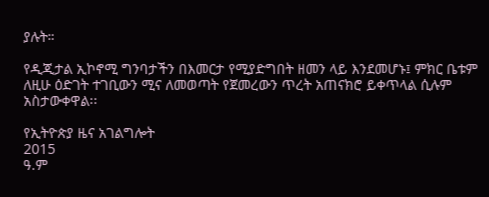ያሉት።

የዲጂታል ኢኮኖሚ ግንባታችን በእመርታ የሚያድግበት ዘመን ላይ እንደመሆኑ፤ ምክር ቤቱም ለዚሁ ዕድገት ተገቢውን ሚና ለመወጣት የጀመረውን ጥረት አጠናክሮ ይቀጥላል ሲሉም አስታውቀዋል፡፡

የኢትዮጵያ ዜና አገልግሎት
2015
ዓ.ም